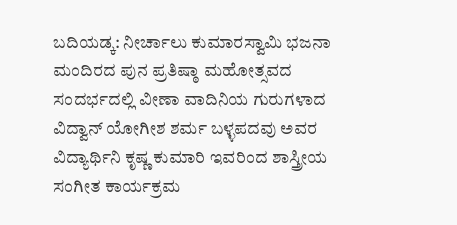ಬದಿಯಡ್ಕ: ನೀರ್ಚಾಲು ಕುಮಾರಸ್ವಾಮಿ ಭಜನಾ ಮಂದಿರದ ಪುನ ಪ್ರತಿಷ್ಠಾ ಮಹೋತ್ಸವದ ಸಂದರ್ಭದಲ್ಲಿ ವೀಣಾ ವಾದಿನಿಯ ಗುರುಗಳಾದ ವಿದ್ವಾನ್ ಯೋಗೀಶ ಶರ್ಮ ಬಳ್ಳಪದವು ಅವರ ವಿದ್ಯಾರ್ಥಿನಿ ಕೃಷ್ಣ ಕುಮಾರಿ ಇವರಿಂದ ಶಾಸ್ತ್ರೀಯ ಸಂಗೀತ ಕಾರ್ಯಕ್ರಮ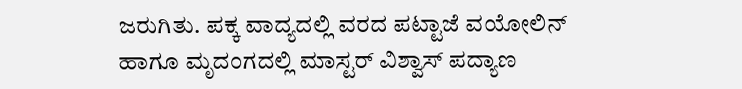ಜರುಗಿತು. ಪಕ್ಕ ವಾದ್ಯದಲ್ಲಿ ವರದ ಪಟ್ಟಾಜೆ ವಯೋಲಿನ್ ಹಾಗೂ ಮೃದಂಗದಲ್ಲಿ ಮಾಸ್ಟರ್ ವಿಶ್ವಾಸ್ ಪದ್ಯಾಣ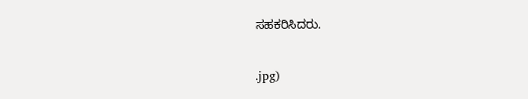ಸಹಕರಿಸಿದರು.

.jpg)